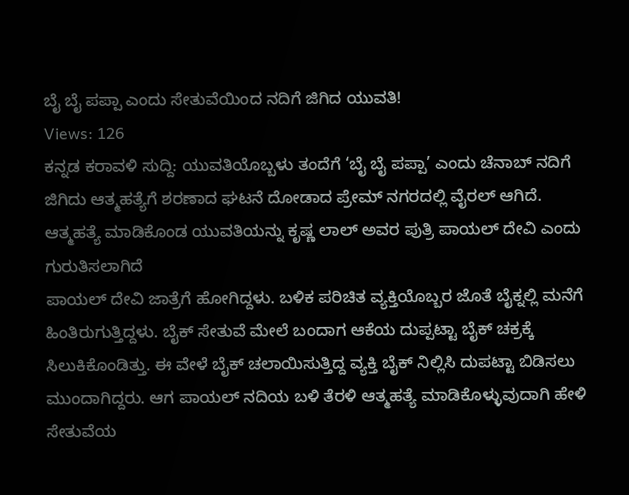ಬೈ ಬೈ ಪಪ್ಪಾ ಎಂದು ಸೇತುವೆಯಿಂದ ನದಿಗೆ ಜಿಗಿದ ಯುವತಿ!
Views: 126
ಕನ್ನಡ ಕರಾವಳಿ ಸುದ್ದಿ: ಯುವತಿಯೊಬ್ಬಳು ತಂದೆಗೆ ‘ಬೈ ಬೈ ಪಪ್ಪಾ’ ಎಂದು ಚೆನಾಬ್ ನದಿಗೆ ಜಿಗಿದು ಆತ್ಮಹತ್ಯೆಗೆ ಶರಣಾದ ಘಟನೆ ದೋಡಾದ ಪ್ರೇಮ್ ನಗರದಲ್ಲಿ ವೈರಲ್ ಆಗಿದೆ.
ಆತ್ಮಹತ್ಯೆ ಮಾಡಿಕೊಂಡ ಯುವತಿಯನ್ನು ಕೃಷ್ಣ ಲಾಲ್ ಅವರ ಪುತ್ರಿ ಪಾಯಲ್ ದೇವಿ ಎಂದು ಗುರುತಿಸಲಾಗಿದೆ
ಪಾಯಲ್ ದೇವಿ ಜಾತ್ರೆಗೆ ಹೋಗಿದ್ದಳು. ಬಳಿಕ ಪರಿಚಿತ ವ್ಯಕ್ತಿಯೊಬ್ಬರ ಜೊತೆ ಬೈಕ್ನಲ್ಲಿ ಮನೆಗೆ ಹಿಂತಿರುಗುತ್ತಿದ್ದಳು. ಬೈಕ್ ಸೇತುವೆ ಮೇಲೆ ಬಂದಾಗ ಆಕೆಯ ದುಪ್ಪಟ್ಟಾ ಬೈಕ್ ಚಕ್ರಕ್ಕೆ ಸಿಲುಕಿಕೊಂಡಿತ್ತು. ಈ ವೇಳೆ ಬೈಕ್ ಚಲಾಯಿಸುತ್ತಿದ್ದ ವ್ಯಕ್ತಿ ಬೈಕ್ ನಿಲ್ಲಿಸಿ ದುಪಟ್ಟಾ ಬಿಡಿಸಲು ಮುಂದಾಗಿದ್ದರು. ಆಗ ಪಾಯಲ್ ನದಿಯ ಬಳಿ ತೆರಳಿ ಆತ್ಮಹತ್ಯೆ ಮಾಡಿಕೊಳ್ಳುವುದಾಗಿ ಹೇಳಿ ಸೇತುವೆಯ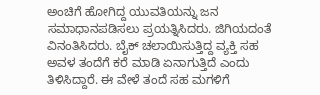ಅಂಚಿಗೆ ಹೋಗಿದ್ದ ಯುವತಿಯನ್ನು ಜನ ಸಮಾಧಾನಪಡಿಸಲು ಪ್ರಯತ್ನಿಸಿದರು. ಜಿಗಿಯದಂತೆ ವಿನಂತಿಸಿದರು. ಬೈಕ್ ಚಲಾಯಿಸುತ್ತಿದ್ದ ವ್ಯಕ್ತಿ ಸಹ ಅವಳ ತಂದೆಗೆ ಕರೆ ಮಾಡಿ ಏನಾಗುತ್ತಿದೆ ಎಂದು ತಿಳಿಸಿದ್ದಾರೆ. ಈ ವೇಳೆ ತಂದೆ ಸಹ ಮಗಳಿಗೆ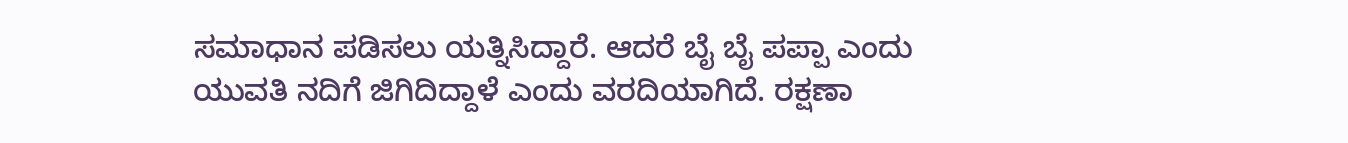ಸಮಾಧಾನ ಪಡಿಸಲು ಯತ್ನಿಸಿದ್ದಾರೆ. ಆದರೆ ಬೈ ಬೈ ಪಪ್ಪಾ ಎಂದು ಯುವತಿ ನದಿಗೆ ಜಿಗಿದಿದ್ದಾಳೆ ಎಂದು ವರದಿಯಾಗಿದೆ. ರಕ್ಷಣಾ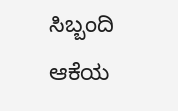ಸಿಬ್ಬಂದಿ ಆಕೆಯ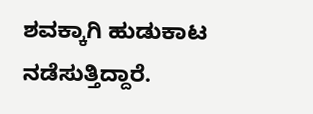ಶವಕ್ಕಾಗಿ ಹುಡುಕಾಟ ನಡೆಸುತ್ತಿದ್ದಾರೆ.